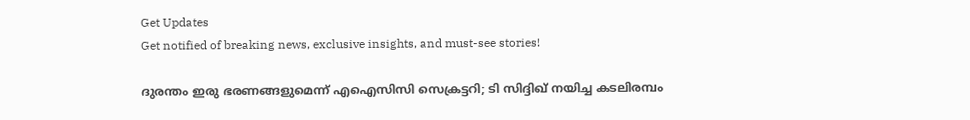Get Updates
Get notified of breaking news, exclusive insights, and must-see stories!

ദുരന്തം ഇരു ഭരണങ്ങളുമെന്ന് എഐസിസി സെക്രട്ടറി; ടി സിദ്ദിഖ് നയിച്ച കടലിരമ്പം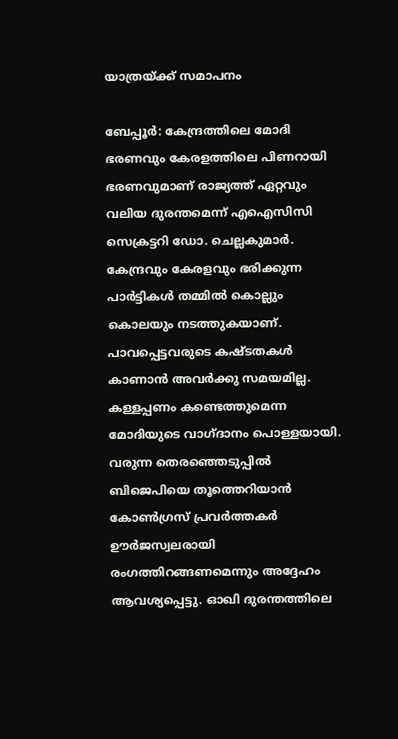യാത്രയ്ക്ക് സമാപനം

ബേപ്പൂര്‍: കേന്ദ്രത്തിലെ മോദി ഭരണവും കേരളത്തിലെ പിണറായി ഭരണവുമാണ് രാജ്യത്ത് ഏറ്റവും വലിയ ദുരന്തമെന്ന് എഐസിസി സെക്രട്ടറി ഡോ. ചെല്ലകുമാര്‍. കേന്ദ്രവും കേരളവും ഭരിക്കുന്ന പാര്‍ട്ടികള്‍ തമ്മില്‍ കൊല്ലും കൊലയും നടത്തുകയാണ്. പാവപ്പെട്ടവരുടെ കഷ്ടതകള്‍ കാണാന്‍ അവര്‍ക്കു സമയമില്ല. കള്ളപ്പണം കണ്ടെത്തുമെന്ന മോദിയുടെ വാഗ്ദാനം പൊള്ളയായി. വരുന്ന തെരഞ്ഞെടുപ്പില്‍ ബിജെപിയെ തൂത്തെറിയാന്‍ കോണ്‍ഗ്രസ് പ്രവര്‍ത്തകര്‍ ഊര്‍ജസ്വലരായി രംഗത്തിറങ്ങണമെന്നും അദ്ദേഹം ആവശ്യപ്പെട്ടു. ഓഖി ദുരന്തത്തിലെ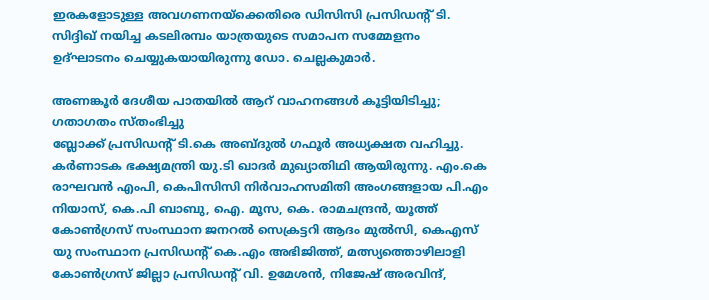ഇരകളോടുള്ള അവഗണനയ്‌ക്കെതിരെ ഡിസിസി പ്രസിഡന്റ് ടി. സിദ്ദിഖ് നയിച്ച കടലിരമ്പം യാത്രയുടെ സമാപന സമ്മേളനം ഉദ്ഘാടനം ചെയ്യുകയായിരുന്നു ഡോ. ചെല്ലകുമാര്‍.

അണങ്കൂര്‍ ദേശീയ പാതയില്‍ ആറ് വാഹനങ്ങള്‍ കൂട്ടിയിടിച്ചു; ഗതാഗതം സ്തംഭിച്ചു
ബ്ലോക്ക് പ്രസിഡന്റ് ടി.കെ അബ്ദുല്‍ ഗഫൂര്‍ അധ്യക്ഷത വഹിച്ചു. കര്‍ണാടക ഭക്ഷ്യമന്ത്രി യു.ടി ഖാദര്‍ മുഖ്യാതിഥി ആയിരുന്നു. എം.കെ രാഘവന്‍ എംപി, കെപിസിസി നിര്‍വാഹസമിതി അംഗങ്ങളായ പി.എം നിയാസ്, കെ.പി ബാബു, ഐ. മൂസ, കെ. രാമചന്ദ്രന്‍, യൂത്ത് കോണ്‍ഗ്രസ് സംസ്ഥാന ജനറല്‍ സെക്രട്ടറി ആദം മുല്‍സി, കെഎസ് യു സംസ്ഥാന പ്രസിഡന്റ് കെ.എം അഭിജിത്ത്, മത്സ്യത്തൊഴിലാളി കോണ്‍ഗ്രസ് ജില്ലാ പ്രസിഡന്റ് വി. ഉമേശന്‍, നിജേഷ് അരവിന്ദ്,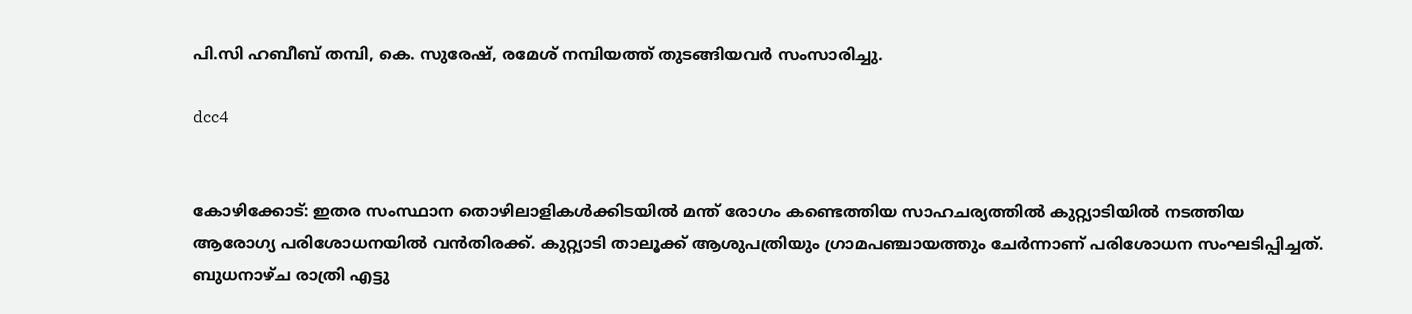പി.സി ഹബീബ് തമ്പി, കെ. സുരേഷ്, രമേശ് നമ്പിയത്ത് തുടങ്ങിയവര്‍ സംസാരിച്ചു.

dcc4


കോഴിക്കോട്: ഇതര സംസ്ഥാന തൊഴിലാളികള്‍ക്കിടയില്‍ മന്ത് രോഗം കണ്ടെത്തിയ സാഹചര്യത്തില്‍ കുറ്റ്യാടിയില്‍ നടത്തിയ ആരോഗ്യ പരിശോധനയില്‍ വന്‍തിരക്ക്. കുറ്റ്യാടി താലൂക്ക് ആശുപത്രിയും ഗ്രാമപഞ്ചായത്തും ചേര്‍ന്നാണ് പരിശോധന സംഘടിപ്പിച്ചത്. ബുധനാഴ്ച രാത്രി എട്ടു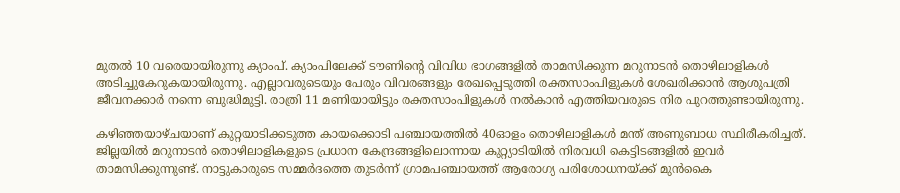മുതല്‍ 10 വരെയായിരുന്നു ക്യാംപ്. ക്യാംപിലേക്ക് ടൗണിന്റെ വിവിധ ഭാഗങ്ങളില്‍ താമസിക്കുന്ന മറുനാടന്‍ തൊഴിലാളികള്‍ അടിച്ചുകേറുകയായിരുന്നു. എല്ലാവരുടെയും പേരും വിവരങ്ങളും രേഖപ്പെടുത്തി രക്തസാംപിളുകള്‍ ശേഖരിക്കാന്‍ ആശുപത്രി ജീവനക്കാര്‍ നന്നെ ബുദ്ധിമുട്ടി. രാത്രി 11 മണിയായിട്ടും രക്തസാംപിളുകള്‍ നല്‍കാന്‍ എത്തിയവരുടെ നിര പുറത്തുണ്ടായിരുന്നു.

കഴിഞ്ഞയാഴ്ചയാണ് കുറ്റയാടിക്കടുത്ത കായക്കൊടി പഞ്ചായത്തില്‍ 40ഓളം തൊഴിലാളികള്‍ മന്ത് അണുബാധ സ്ഥിരീകരിച്ചത്. ജില്ലയില്‍ മറുനാടന്‍ തൊഴിലാളികളുടെ പ്രധാന കേന്ദ്രങ്ങളിലൊന്നായ കുറ്റ്യാടിയില്‍ നിരവധി കെട്ടിടങ്ങളില്‍ ഇവര്‍ താമസിക്കുന്നുണ്ട്. നാട്ടുകാരുടെ സമ്മര്‍ദത്തെ തുടര്‍ന്ന് ഗ്രാമപഞ്ചായത്ത് ആരോഗ്യ പരിശോധനയ്ക്ക് മുന്‍കൈ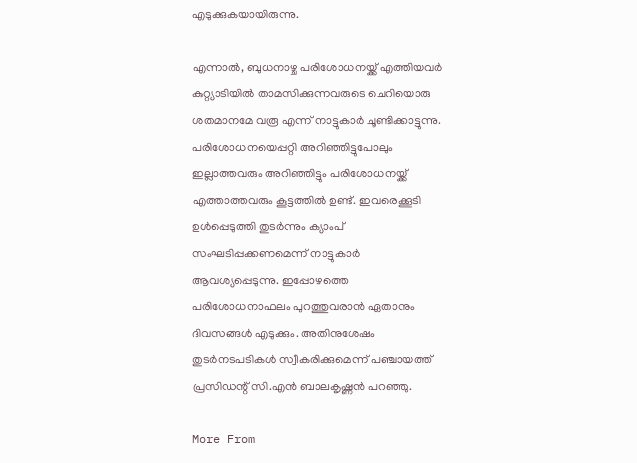എടുക്കുകയായിരുന്നു.

എന്നാല്‍, ബുധനാഴ്ച പരിശോധനയ്ക്ക് എത്തിയവര്‍ കുറ്റ്യാടിയില്‍ താമസിക്കുന്നവരുടെ ചെറിയൊരു ശതമാനമേ വരൂ എന്ന് നാട്ടുകാര്‍ ചൂണ്ടിക്കാട്ടുന്നു. പരിശോധനയെപ്പറ്റി അറിഞ്ഞിട്ടുപോലും ഇല്ലാത്തവരും അറിഞ്ഞിട്ടും പരിശോധനയ്ക്ക് എത്താത്തവരും കൂട്ടത്തില്‍ ഉണ്ട്. ഇവരെക്കൂടി ഉള്‍പ്പെടുത്തി തുടര്‍ന്നും ക്യാംപ് സംഘടിപ്പക്കണമെന്ന് നാട്ടുകാര്‍ ആവശ്യപ്പെടുന്നു. ഇപ്പോഴത്തെ പരിശോധനാഫലം പുറത്തുവരാന്‍ ഏതാനും ദിവസങ്ങള്‍ എടുക്കും. അതിനുശേഷം തുടര്‍നടപടികള്‍ സ്വീകരിക്കുമെന്ന് പഞ്ചായത്ത് പ്രസിഡന്റ് സി.എന്‍ ബാലകൃഷ്ണന്‍ പറഞ്ഞു.

More From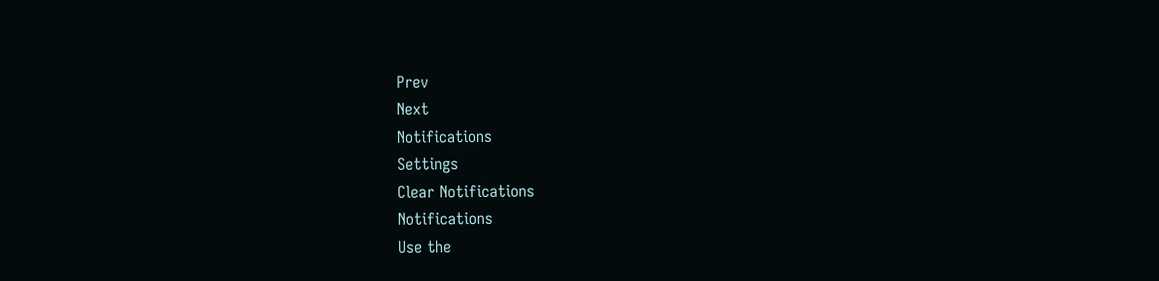Prev
Next
Notifications
Settings
Clear Notifications
Notifications
Use the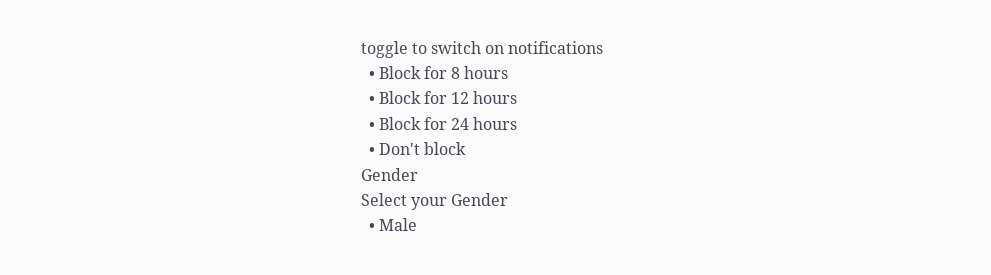toggle to switch on notifications
  • Block for 8 hours
  • Block for 12 hours
  • Block for 24 hours
  • Don't block
Gender
Select your Gender
  • Male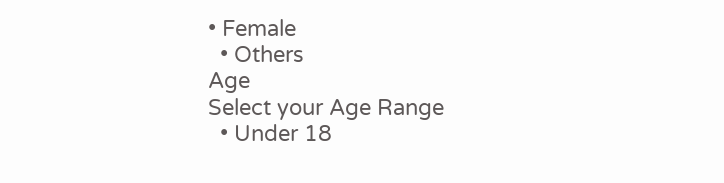• Female
  • Others
Age
Select your Age Range
  • Under 18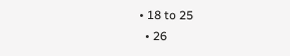• 18 to 25
  • 26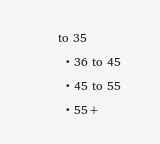to 35
  • 36 to 45
  • 45 to 55
  • 55+